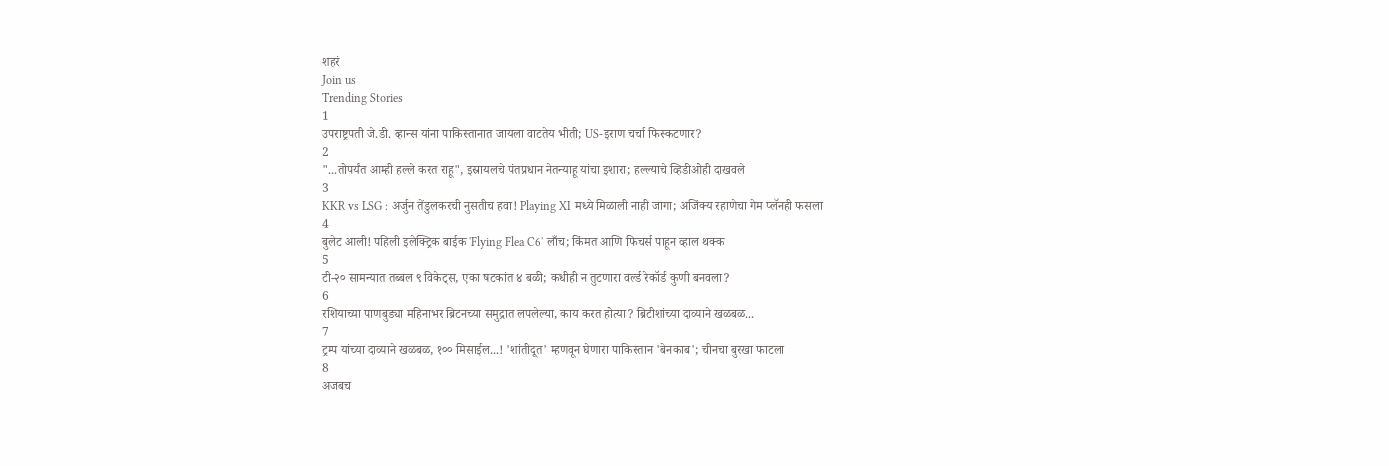शहरं
Join us
Trending Stories
1
उपराष्ट्रपती जे.डी. व्हान्स यांना पाकिस्तानात जायला वाटतेय भीती; US-इराण चर्चा फिस्कटणार?
2
"...तोपर्यंत आम्ही हल्ले करत राहू", इस्रायलचे पंतप्रधान नेतन्याहू यांचा इशारा; हल्ल्याचे व्हिडीओही दाखवले
3
KKR vs LSG : अर्जुन तेंडुलकरची नुसतीच हवा! Playing XI मध्ये मिळाली नाही जागा; अजिंक्य रहाणेचा गेम प्लॅनही फसला
4
बुलेट आली! पहिली इलेक्ट्रिक बाईक 'Flying Flea C6' लाँच; किंमत आणि फिचर्स पाहून व्हाल थक्क
5
टी-२० सामन्यात तब्बल ९ विकेट्स, एका षटकांत ४ बळी; कधीही न तुटणारा वर्ल्ड रेकॉर्ड कुणी बनवला?
6
रशियाच्या पाणबुड्या महिनाभर ब्रिटनच्या समुद्रात लपलेल्या, काय करत होत्या? ब्रिटीशांच्या दाव्याने खळबळ...
7
ट्रम्प यांच्या दाव्याने खळबळ, १०० मिसाईल...! 'शांतीदूत' म्हणवून घेणारा पाकिस्तान 'बेनकाब'; चीनचा बुरखा फाटला
8
अजबच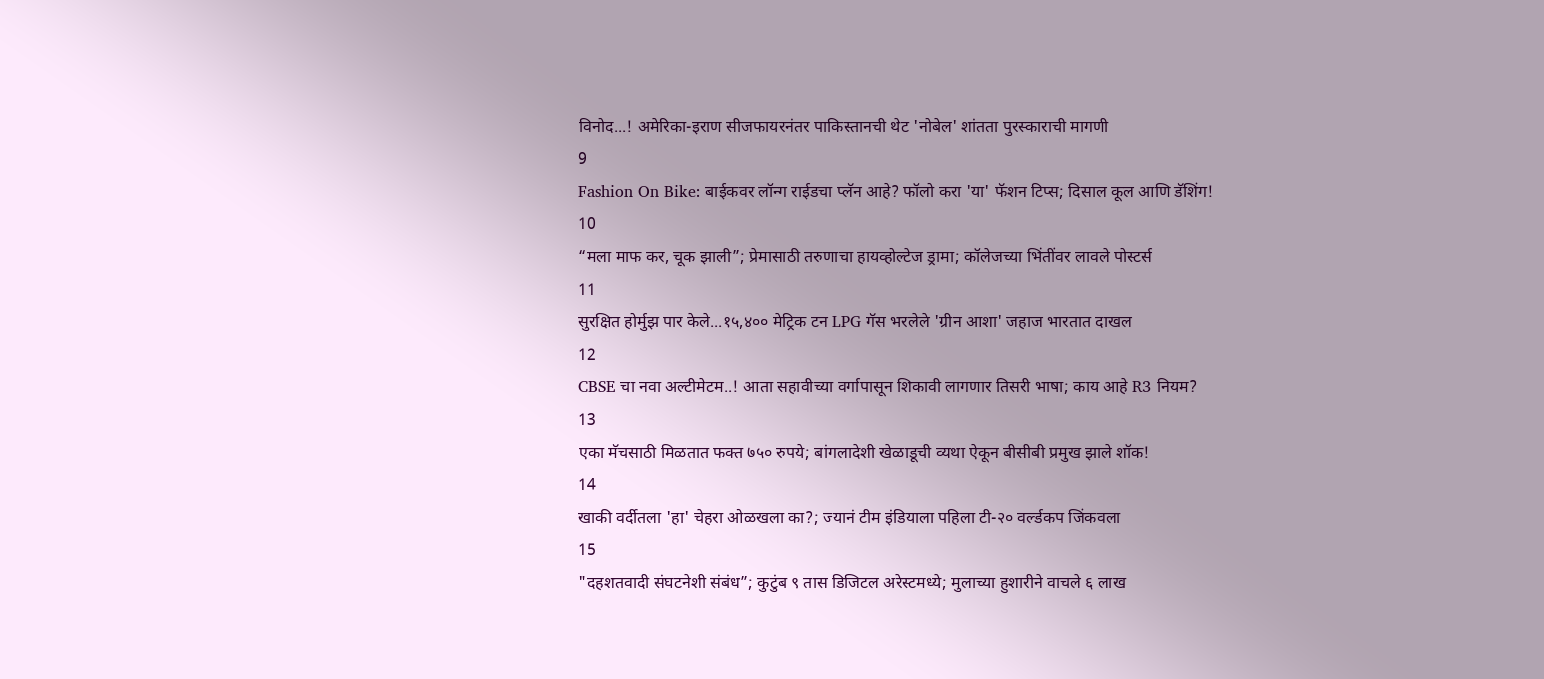विनोद...! अमेरिका-इराण सीजफायरनंतर पाकिस्तानची थेट 'नोबेल' शांतता पुरस्काराची मागणी
9
Fashion On Bike: बाईकवर लॉन्ग राईडचा प्लॅन आहे? फॉलो करा 'या' फॅशन टिप्स; दिसाल कूल आणि डॅशिंग!
10
“मला माफ कर, चूक झाली”; प्रेमासाठी तरुणाचा हायव्होल्टेज ड्रामा; कॉलेजच्या भिंतींवर लावले पोस्टर्स
11
सुरक्षित होर्मुझ पार केले...१५,४०० मेट्रिक टन LPG गॅस भरलेले 'ग्रीन आशा' जहाज भारतात दाखल
12
CBSE चा नवा अल्टीमेटम..! आता सहावीच्या वर्गापासून शिकावी लागणार तिसरी भाषा; काय आहे R3 नियम?
13
एका मॅचसाठी मिळतात फक्त ७५० रुपये; बांगलादेशी खेळाडूची व्यथा ऐकून बीसीबी प्रमुख झाले शॉक!
14
खाकी वर्दीतला 'हा' चेहरा ओळखला का?; ज्यानं टीम इंडियाला पहिला टी-२० वर्ल्डकप जिंकवला
15
"दहशतवादी संघटनेशी संबंध”; कुटुंब ९ तास डिजिटल अरेस्टमध्ये; मुलाच्या हुशारीने वाचले ६ लाख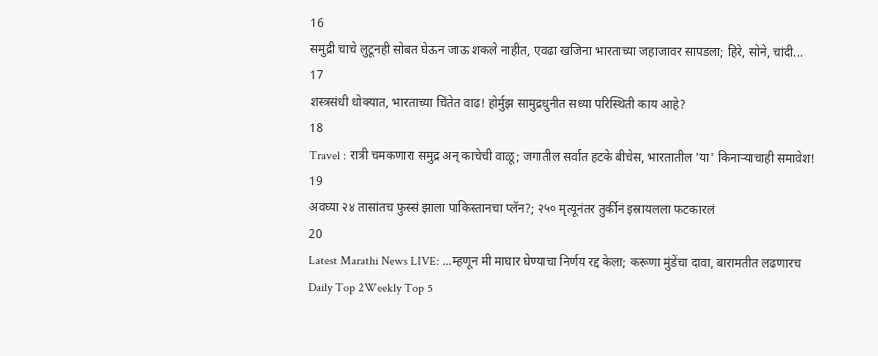16
समुद्री चाचे लुटूनही सोबत घेऊन जाऊ शकले नाहीत, एवढा खजिना भारताच्या जहाजावर सापडला; हिरे, सोने, चांदी...
17
शस्त्रसंधी धोक्यात, भारताच्या चिंतेत वाढ! होर्मुझ सामुद्रधुनीत सध्या परिस्थिती काय आहे?
18
Travel : रात्री चमकणारा समुद्र अन् काचेची वाळू; जगातील सर्वात हटके बीचेस, भारतातील 'या' किनाऱ्याचाही समावेश!
19
अवघ्या २४ तासांतच फुस्सं झाला पाकिस्तानचा प्लॅन?; २५० मृत्यूनंतर तुर्कीनं इस्रायलला फटकारलं
20
Latest Marathi News LIVE: ...म्हणून मी माघार घेण्याचा निर्णय रद्द केला; करूणा मुंडेंचा दावा, बारामतीत लढणारच
Daily Top 2Weekly Top 5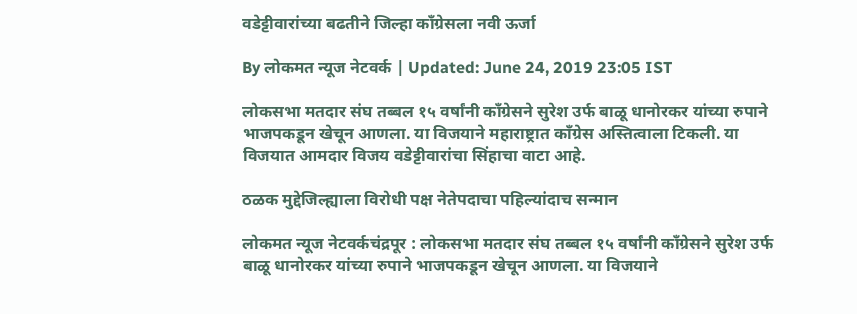वडेट्टीवारांच्या बढतीने जिल्हा काँग्रेसला नवी ऊर्जा

By लोकमत न्यूज नेटवर्क | Updated: June 24, 2019 23:05 IST

लोकसभा मतदार संघ तब्बल १५ वर्षांनी काँग्रेसने सुरेश उर्फ बाळू धानोरकर यांच्या रुपाने भाजपकडून खेचून आणला. या विजयाने महाराष्ट्रात काँग्रेस अस्तित्वाला टिकली. या विजयात आमदार विजय वडेट्टीवारांचा सिंहाचा वाटा आहे.

ठळक मुद्देजिल्ह्याला विरोधी पक्ष नेतेपदाचा पहिल्यांदाच सन्मान

लोकमत न्यूज नेटवर्कचंद्रपूर : लोकसभा मतदार संघ तब्बल १५ वर्षांनी काँग्रेसने सुरेश उर्फ बाळू धानोरकर यांच्या रुपाने भाजपकडून खेचून आणला. या विजयाने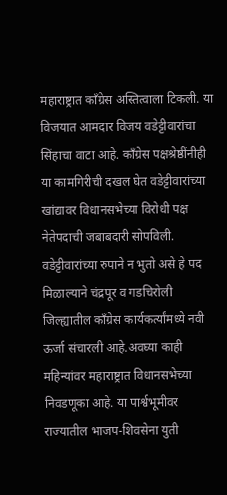महाराष्ट्रात काँग्रेस अस्तित्वाला टिकली. या विजयात आमदार विजय वडेट्टीवारांचा सिंहाचा वाटा आहे. काँग्रेस पक्षश्रेष्ठींनीही या कामगिरीची दखल घेत वडेट्टीवारांच्या खांद्यावर विधानसभेच्या विरोधी पक्ष नेतेपदाची जबाबदारी सोपविली. वडेट्टीवारांच्या रुपाने न भुतो असे हे पद मिळाल्याने चंद्रपूर व गडचिरोली जिल्ह्यातील काँग्रेस कार्यकर्त्यांमध्ये नवी ऊर्जा संचारली आहे.अवघ्या काही महिन्यांवर महाराष्ट्रात विधानसभेच्या निवडणूका आहे. या पार्श्वभूमीवर राज्यातील भाजप-शिवसेना युती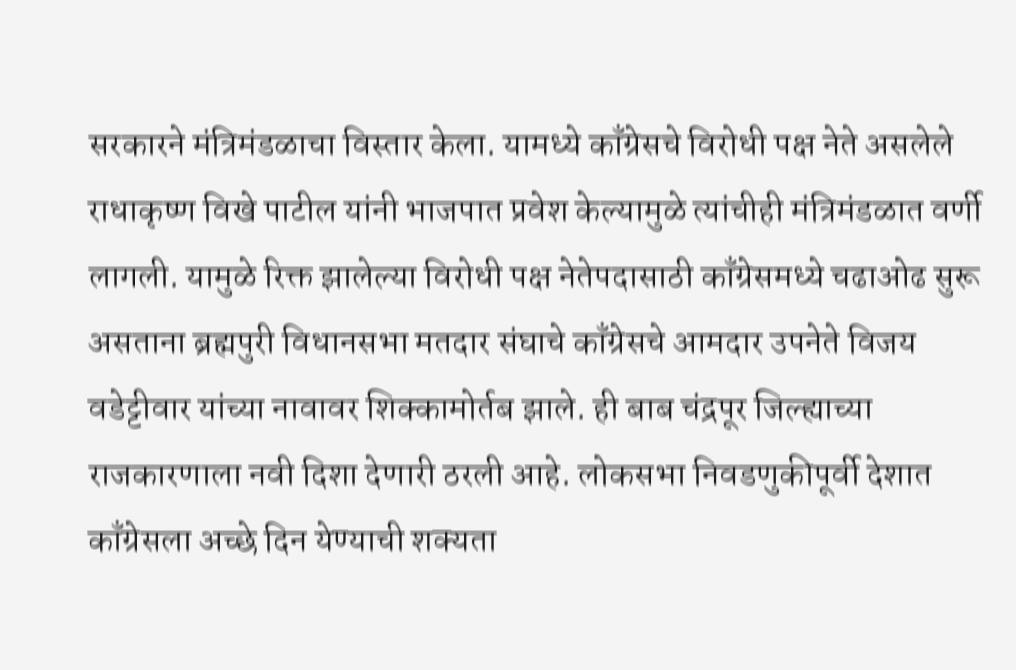सरकारने मंत्रिमंडळाचा विस्तार केला. यामध्ये काँग्रेसचे विरोधी पक्ष नेते असलेले राधाकृष्ण विखे पाटील यांनी भाजपात प्रवेश केल्यामुळे त्यांचीही मंत्रिमंडळात वर्णी लागली. यामुळे रिक्त झालेल्या विरोधी पक्ष नेतेपदासाठी काँग्रेसमध्ये चढाओढ सुरू असताना ब्रह्मपुरी विधानसभा मतदार संघाचे काँग्रेसचे आमदार उपनेते विजय वडेट्टीवार यांच्या नावावर शिक्कामोर्तब झाले. ही बाब चंद्रपूर जिल्ह्याच्या राजकारणाला नवी दिशा देणारी ठरली आहे. लोकसभा निवडणुकीपूर्वी देशात काँग्रेसला अच्छे दिन येण्याची शक्यता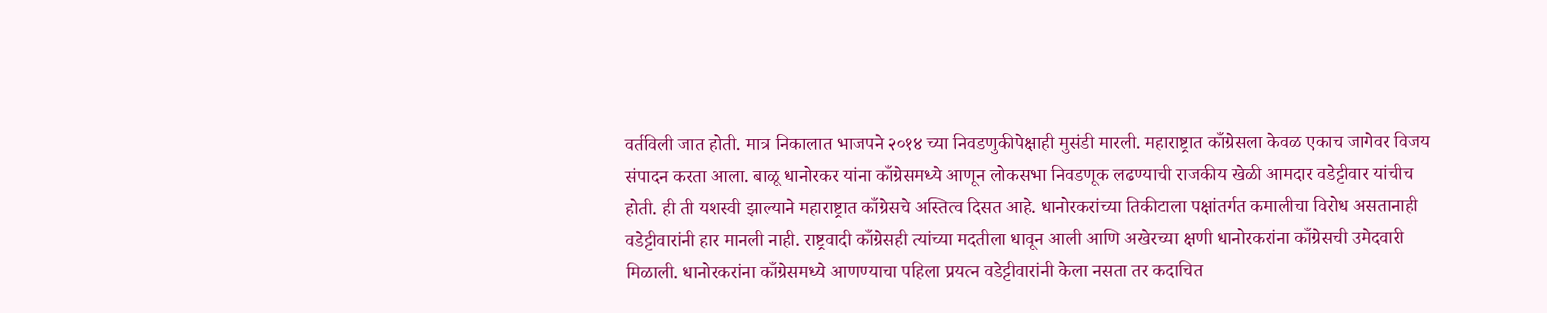वर्तविली जात होती. मात्र निकालात भाजपने २०१४ च्या निवडणुकीपेक्षाही मुसंडी मारली. महाराष्ट्रात काँग्रेसला केवळ एकाच जागेवर विजय संपादन करता आला. बाळू धानोरकर यांना काँग्रेसमध्ये आणून लोकसभा निवडणूक लढण्याची राजकीय खेळी आमदार वडेट्टीवार यांचीच होती. ही ती यशस्वी झाल्याने महाराष्ट्रात काँग्रेसचे अस्तित्व दिसत आहे. धानोरकरांच्या तिकीटाला पक्षांतर्गत कमालीचा विरोध असतानाही वडेट्टीवारांनी हार मानली नाही. राष्ट्रवादी काँग्रेसही त्यांच्या मदतीला धावून आली आणि अखेरच्या क्षणी धानोरकरांना काँग्रेसची उमेदवारी मिळाली. धानोरकरांना काँग्रेसमध्ये आणण्याचा पहिला प्रयत्न वडेट्टीवारांनी केला नसता तर कदाचित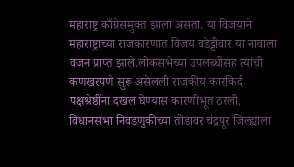महाराष्ट्र काँग्रेसमुक्त झाला असता. या विजयाने महाराष्ट्राच्या राजकारणात विजय वडेट्टीवार या नावाला वजन प्राप्त झाले.लोकसभेच्या उपलब्धीसह त्यांची कणखरपणे सुरू असेलली राजकीय कारकिर्द पक्षश्रेष्ठींना दखल घेण्यास कारणीभूत ठरली. विधानसभा निवडणुकीच्या तोंडावर चंद्रपूर जिल्ह्याला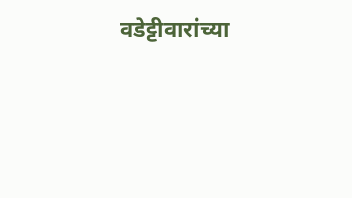वडेट्टीवारांच्या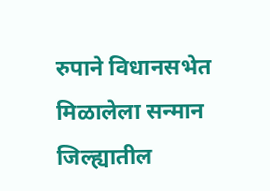रुपाने विधानसभेत मिळालेला सन्मान जिल्ह्यातील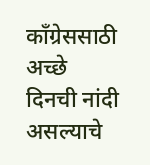काँग्रेससाठी अच्छे दिनची नांदी असल्याचे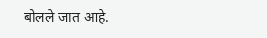बोलले जात आहे.